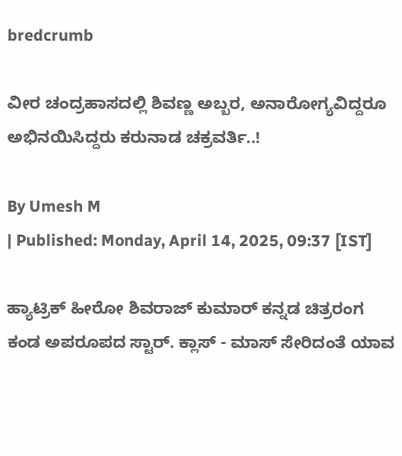bredcrumb

ವೀರ ಚಂದ್ರಹಾಸದಲ್ಲಿ ಶಿವಣ್ಣ ಅಬ್ಬರ, ಅನಾರೋಗ್ಯವಿದ್ದರೂ ಅಭಿನಯಿಸಿದ್ದರು ಕರುನಾಡ ಚಕ್ರವರ್ತಿ..!

By Umesh M
| Published: Monday, April 14, 2025, 09:37 [IST]

ಹ್ಯಾಟ್ರಿಕ್ ಹೀರೋ ಶಿವರಾಜ್ ಕುಮಾರ್ ಕನ್ನಡ ಚಿತ್ರರಂಗ ಕಂಡ ಅಪರೂಪದ ಸ್ಟಾರ್. ಕ್ಲಾಸ್ - ಮಾಸ್ ಸೇರಿದಂತೆ ಯಾವ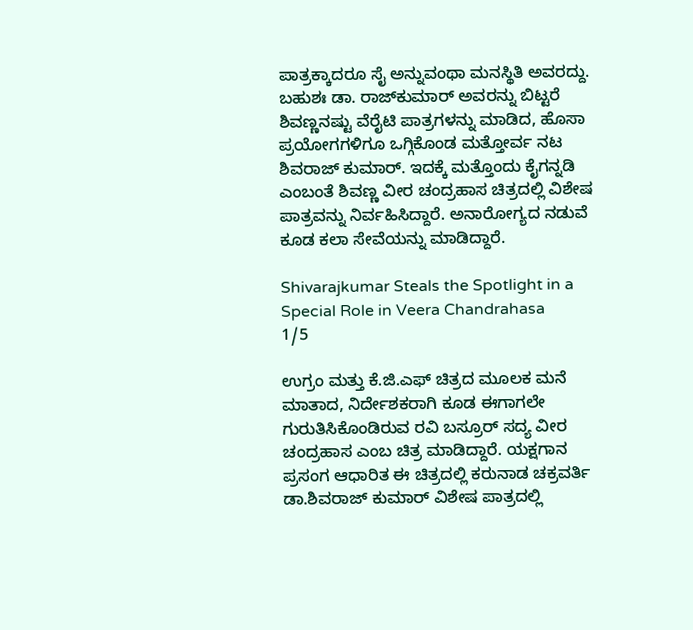ಪಾತ್ರಕ್ಕಾದರೂ ಸೈ ಅನ್ನುವಂಥಾ ಮನಸ್ಥಿತಿ ಅವರದ್ದು. ಬಹುಶಃ ಡಾ. ರಾಜ್‌ಕುಮಾರ್ ಅವರನ್ನು ಬಿಟ್ಟರೆ ಶಿವಣ್ಣನಷ್ಟು ವೆರೈಟಿ ಪಾತ್ರಗಳನ್ನು ಮಾಡಿದ, ಹೊಸಾ ಪ್ರಯೋಗಗಳಿಗೂ ಒಗ್ಗಿಕೊಂಡ ಮತ್ತೋರ್ವ ನಟ ಶಿವರಾಜ್ ಕುಮಾರ್. ಇದಕ್ಕೆ ಮತ್ತೊಂದು ಕೈಗನ್ನಡಿ ಎಂಬಂತೆ ಶಿವಣ್ಣ ವೀರ ಚಂದ್ರಹಾಸ ಚಿತ್ರದಲ್ಲಿ ವಿಶೇ‍ಷ ಪಾತ್ರವನ್ನು ನಿರ್ವಹಿಸಿದ್ದಾರೆ. ಅನಾರೋಗ್ಯದ ನಡುವೆ ಕೂಡ ಕಲಾ ಸೇವೆಯನ್ನು ಮಾಡಿದ್ದಾರೆ.

Shivarajkumar Steals the Spotlight in a Special Role in Veera Chandrahasa
1/5

ಉಗ್ರಂ ಮತ್ತು ಕೆ.ಜಿ.ಎಫ್ ಚಿತ್ರದ ಮೂಲಕ ಮನೆ ಮಾತಾದ, ನಿರ್ದೇಶಕರಾಗಿ ಕೂಡ ಈಗಾಗಲೇ ಗುರುತಿಸಿಕೊಂಡಿರುವ ರವಿ ಬಸ್ರೂರ್ ಸದ್ಯ ವೀರ ಚಂದ್ರಹಾಸ ಎಂಬ ಚಿತ್ರ ಮಾಡಿದ್ದಾರೆ. ಯಕ್ಷಗಾನ ಪ್ರಸಂಗ ಆಧಾರಿತ ಈ ಚಿತ್ರದಲ್ಲಿ ಕರುನಾಡ ಚಕ್ರವರ್ತಿ ಡಾ.ಶಿವರಾಜ್ ಕುಮಾರ್ ವಿಶೇಷ ಪಾತ್ರದಲ್ಲಿ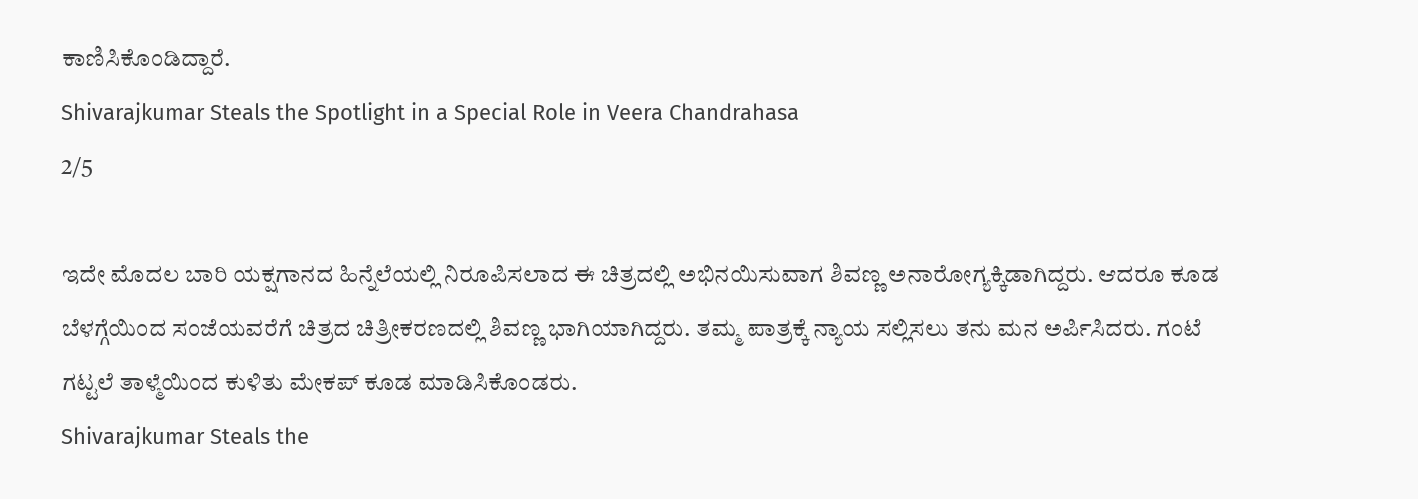ಕಾಣಿಸಿಕೊಂಡಿದ್ದಾರೆ.
Shivarajkumar Steals the Spotlight in a Special Role in Veera Chandrahasa
2/5

ಇದೇ ಮೊದಲ ಬಾರಿ ಯಕ್ಷಗಾನದ ಹಿನ್ನೆಲೆಯಲ್ಲಿ ನಿರೂಪಿಸಲಾದ ಈ ಚಿತ್ರದಲ್ಲಿ ಅಭಿನಯಿಸುವಾಗ ಶಿವಣ್ಣ ಅನಾರೋಗ್ಯಕ್ಕಿಡಾಗಿದ್ದರು. ಆದರೂ ಕೂಡ ಬೆಳಗ್ಗೆಯಿಂದ ಸಂಜೆಯವರೆಗೆ ಚಿತ್ರದ ಚಿತ್ರೀಕರಣದಲ್ಲಿ ಶಿವಣ್ಣ ಭಾಗಿಯಾಗಿದ್ದರು. ತಮ್ಮ ಪಾತ್ರಕ್ಕೆ ನ್ಯಾಯ ಸಲ್ಲಿಸಲು ತನು ಮನ ಅರ್ಪಿಸಿದರು. ಗಂಟೆ ಗಟ್ಟಲೆ ತಾಳ್ಮೆಯಿಂದ ಕುಳಿತು ಮೇಕಪ್ ಕೂಡ ಮಾಡಿಸಿಕೊಂಡರು.
Shivarajkumar Steals the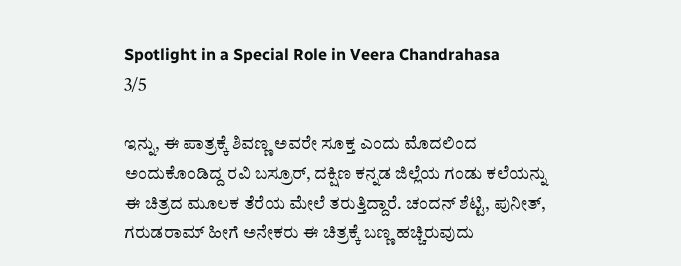Spotlight in a Special Role in Veera Chandrahasa
3/5

ಇನ್ನು, ಈ ಪಾತ್ರಕ್ಕೆ ಶಿವಣ್ಣ ಅವರೇ ಸೂಕ್ತ ಎಂದು ಮೊದಲಿಂದ ಅಂದುಕೊಂಡಿದ್ದ ರವಿ ಬಸ್ರೂರ್, ದಕ್ಷಿಣ ಕನ್ನಡ ಜಿಲ್ಲೆಯ ಗಂಡು ಕಲೆಯನ್ನು ಈ ಚಿತ್ರದ ಮೂಲಕ ತೆರೆಯ ಮೇಲೆ ತರುತ್ತಿದ್ದಾರೆ. ಚಂದನ್ ಶೆಟ್ಟಿ, ಪುನೀತ್, ಗರುಡರಾಮ್ ಹೀಗೆ ಅನೇಕರು ಈ ಚಿತ್ರಕ್ಕೆ ಬಣ್ಣ ಹಚ್ಚಿರುವುದು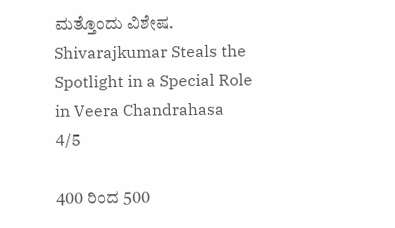ಮತ್ತೊಂದು ವಿಶೇಷ.
Shivarajkumar Steals the Spotlight in a Special Role in Veera Chandrahasa
4/5

400 ರಿಂದ 500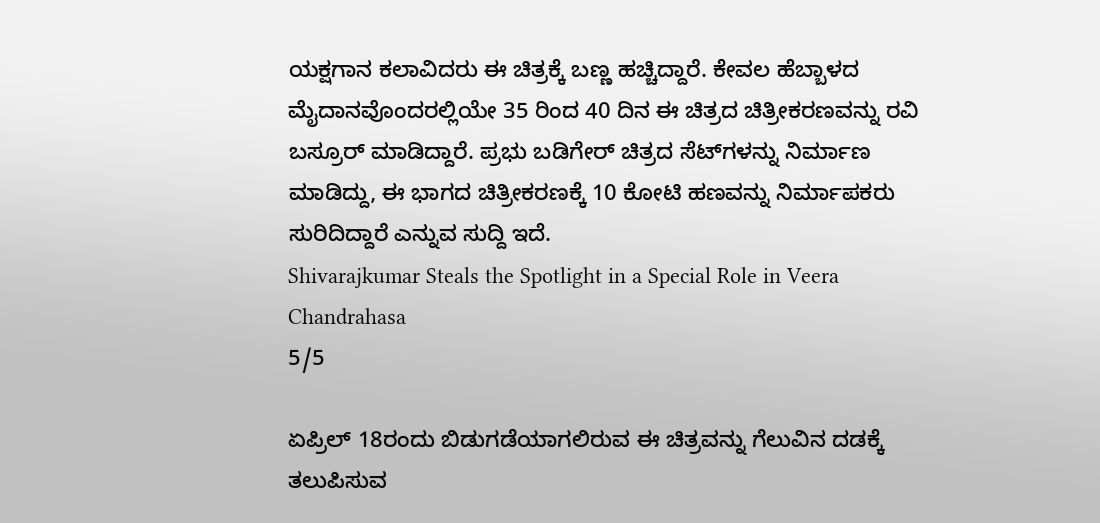ಯಕ್ಷಗಾನ ಕಲಾವಿದರು ಈ ಚಿತ್ರಕ್ಕೆ ಬಣ್ಣ ಹಚ್ಚಿದ್ದಾರೆ. ಕೇವಲ ಹೆಬ್ಬಾಳದ ಮೈದಾನವೊಂದರಲ್ಲಿಯೇ 35 ರಿಂದ 40 ದಿನ ಈ ಚಿತ್ರದ ಚಿತ್ರೀಕರಣವನ್ನು ರವಿ ಬಸ್ರೂರ್ ಮಾಡಿದ್ದಾರೆ. ಪ್ರಭು ಬಡಿಗೇರ್ ಚಿತ್ರದ ಸೆಟ್‌ಗಳನ್ನು ನಿರ್ಮಾಣ ಮಾಡಿದ್ದು, ಈ ಭಾಗದ ಚಿತ್ರೀಕರಣಕ್ಕೆ 10 ಕೋಟಿ ಹಣವನ್ನು ನಿರ್ಮಾಪಕರು ಸುರಿದಿದ್ದಾರೆ ಎನ್ನುವ ಸುದ್ದಿ ಇದೆ.
Shivarajkumar Steals the Spotlight in a Special Role in Veera Chandrahasa
5/5

ಏಪ್ರಿಲ್ 18ರಂದು ಬಿಡುಗಡೆಯಾಗಲಿರುವ ಈ ಚಿತ್ರವನ್ನು ಗೆಲುವಿನ ದಡಕ್ಕೆ ತಲುಪಿಸುವ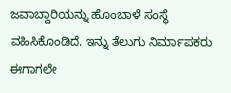ಜವಾಬ್ದಾರಿಯನ್ನು ಹೊಂಬಾಳೆ ಸಂಸ್ಥೆ ವಹಿಸಿಕೊಂಡಿದೆ. ಇನ್ನು ತೆಲುಗು ನಿರ್ಮಾಪಕರು ಈಗಾಗಲೇ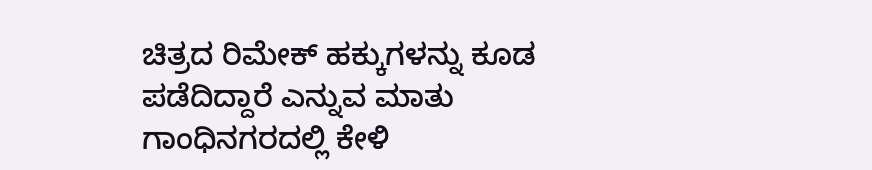ಚಿತ್ರದ ರಿಮೇಕ್ ಹಕ್ಕುಗಳನ್ನು ಕೂಡ ಪಡೆದಿದ್ದಾರೆ ಎನ್ನುವ ಮಾತು ಗಾಂಧಿನಗರದಲ್ಲಿ ಕೇಳಿ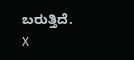ಬರುತ್ತಿದೆ.
X